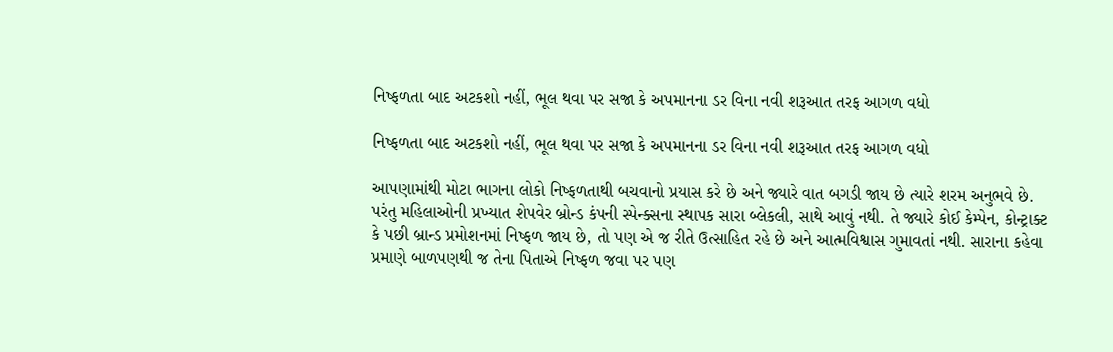નિષ્ફળતા બાદ અટકશો નહીં, ભૂલ થવા પર સજા કે અપમાનના ડર વિના નવી શરૂઆત તરફ આગળ વધો

નિષ્ફળતા બાદ અટકશો નહીં, ભૂલ થવા પર સજા કે અપમાનના ડર વિના નવી શરૂઆત તરફ આગળ વધો

આપણામાંથી મોટા ભાગના લોકો નિષ્ફળતાથી બચવાનો પ્રયાસ કરે છે અને જ્યારે વાત બગડી જાય છે ત્યારે શરમ અનુભવે છે. પરંતુ મહિલાઓની પ્રખ્યાત શેપવેર બ્રોન્ડ કંપની સ્પેન્ક્સના સ્થાપક સારા બ્લેકલી, સાથે આવું નથી. તે જ્યારે કોઈ કેમ્પેન, કોન્ટ્રાક્ટ કે પછી બ્રાન્ડ પ્રમોશનમાં નિષ્ફળ જાય છે, તો પણ એ જ રીતે ઉત્સાહિત રહે છે અને આત્મવિશ્વાસ ગુમાવતાં નથી. સારાના કહેવા પ્રમાણે બાળપણથી જ તેના પિતાએ નિષ્ફળ જવા પર પણ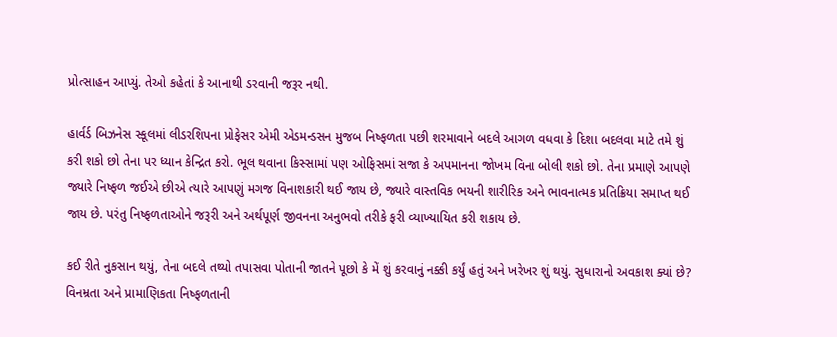પ્રોત્સાહન આપ્યું. તેઓ કહેતાં કે આનાથી ડરવાની જરૂર નથી.

હાર્વર્ડ બિઝનેસ સ્કૂલમાં લીડરશિપના પ્રોફેસર એમી એડમન્ડસન મુજબ નિષ્ફળતા પછી શરમાવાને બદલે આગળ વધવા કે દિશા બદલવા માટે તમે શું કરી શકો છો તેના પર ધ્યાન કેન્દ્રિત કરો. ભૂલ થવાના કિસ્સામાં પણ ઓફિસમાં સજા કે અપમાનના જોખમ વિના બોલી શકો છો. તેના પ્રમાણે આપણે જ્યારે નિષ્ફળ જઈએ છીએ ત્યારે આપણું મગજ વિનાશકારી થઈ જાય છે, જ્યારે વાસ્તવિક ભયની શારીરિક અને ભાવનાત્મક પ્રતિક્રિયા સમાપ્ત થઈ જાય છે. પરંતુ નિષ્ફળતાઓને જરૂરી અને અર્થપૂર્ણ જીવનના અનુભવો તરીકે ફરી વ્યાખ્યાયિત કરી શકાય છે.

કઈ રીતે નુકસાન થયું, તેના બદલે તથ્યો તપાસવા પોતાની જાતને પૂછો કે મેં શું કરવાનું નક્કી કર્યું હતું અને ખરેખર શું થયું. સુધારાનો અવકાશ ક્યાં છે? વિનમ્રતા અને પ્રામાણિકતા નિષ્ફળતાની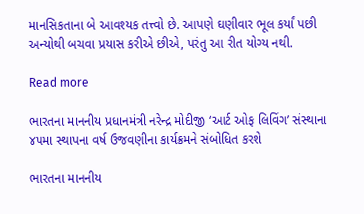માનસિકતાના બે આવશ્યક તત્ત્વો છે. આપણે ઘણીવાર ભૂલ કર્યાં પછી અન્યોથી બચવા પ્રયાસ કરીએ છીએ, પરંતુ આ રીત યોગ્ય નથી.

Read more

ભારતના માનનીય પ્રધાનમંત્રી નરેન્દ્ર મોદીજી ‘આર્ટ ઓફ લિવિંગ’ સંસ્થાના ૪૫મા સ્થાપના વર્ષ ઉજવણીના કાર્યક્રમને સંબોધિત કરશે

ભારતના માનનીય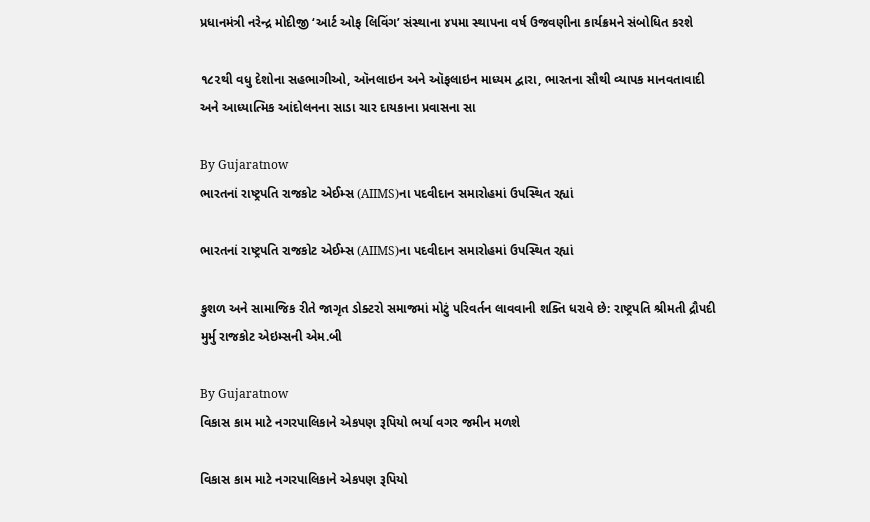પ્રધાનમંત્રી નરેન્દ્ર મોદીજી ‘આર્ટ ઓફ લિવિંગ’ સંસ્થાના ૪૫મા સ્થાપના વર્ષ ઉજવણીના કાર્યક્રમને સંબોધિત કરશે

૧૮૨થી વધુ દેશોના સહભાગીઓ, ઑનલાઇન અને ઑફલાઇન માધ્યમ દ્વારા, ભારતના સૌથી વ્યાપક માનવતાવાદી અને આધ્યાત્મિક આંદોલનના સાડા ચાર દાયકાના પ્રવાસના સા

By Gujaratnow
ભારતનાં રાષ્ટ્રપતિ રાજકોટ એઈમ્સ (AIIMS)ના પદવીદાન સમારોહમાં ઉપસ્થિત રહ્યાં

ભારતનાં રાષ્ટ્રપતિ રાજકોટ એઈમ્સ (AIIMS)ના પદવીદાન સમારોહમાં ઉપસ્થિત રહ્યાં

કુશળ અને સામાજિક રીતે જાગૃત ડોક્ટરો સમાજમાં મોટું પરિવર્તન લાવવાની શક્તિ ધરાવે છે: રાષ્ટ્રપતિ શ્રીમતી દ્રૌપદી મુર્મુ રાજકોટ એઇમ્સની એમ.બી

By Gujaratnow
વિકાસ કામ માટે નગરપાલિકાને એકપણ રૂપિયો ભર્યા વગર જમીન મળશે

વિકાસ કામ માટે નગરપાલિકાને એકપણ રૂપિયો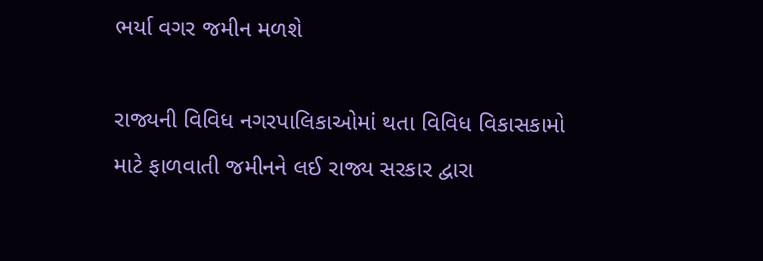ભર્યા વગર જમીન મળશે

રાજ્યની વિવિધ નગરપાલિકાઓમાં થતા વિવિધ વિકાસકામો માટે ફાળવાતી જમીનને લઈ રાજ્ય સરકાર દ્વારા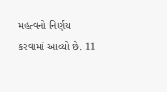મહત્વનો નિર્ણય કરવામાં આવ્યો છે. 11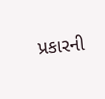પ્રકારની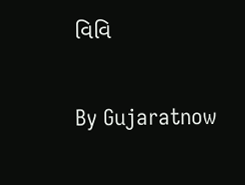વિવિ

By Gujaratnow